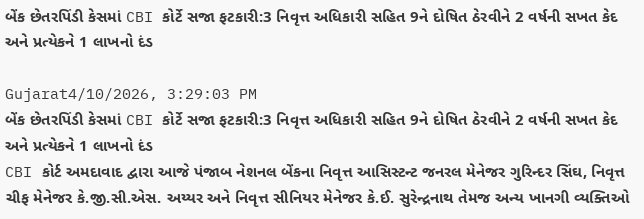બેંક છેતરપિંડી કેસમાં CBI કોર્ટે સજા ફટકારી:3 નિવૃત્ત અધિકારી સહિત 9ને દોષિત ઠેરવીને 2 વર્ષની સખત કેદ અને પ્રત્યેકને 1 લાખનો દંડ

Gujarat4/10/2026, 3:29:03 PM
બેંક છેતરપિંડી કેસમાં CBI કોર્ટે સજા ફટકારી:3 નિવૃત્ત અધિકારી સહિત 9ને દોષિત ઠેરવીને 2 વર્ષની સખત કેદ અને પ્રત્યેકને 1 લાખનો દંડ
CBI કોર્ટ અમદાવાદ દ્વારા આજે પંજાબ નેશનલ બેંકના નિવૃત્ત આસિસ્ટન્ટ જનરલ મેનેજર ગુરિન્દર સિંઘ, નિવૃત્ત ચીફ મેનેજર કે.જી.સી.એસ. અય્યર અને નિવૃત્ત સીનિયર મેનેજર કે.ઈ. સુરેન્દ્રનાથ તેમજ અન્ય ખાનગી વ્યક્તિઓ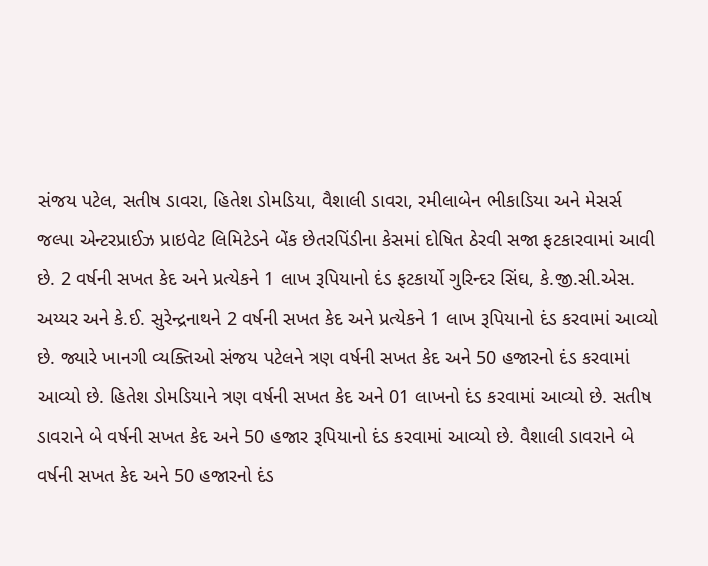સંજય પટેલ, સતીષ ડાવરા, હિતેશ ડોમડિયા, વૈશાલી ડાવરા, રમીલાબેન ભીકાડિયા અને મેસર્સ જલ્પા એન્ટરપ્રાઈઝ પ્રાઇવેટ લિમિટેડને બેંક છેતરપિંડીના કેસમાં દોષિત ઠેરવી સજા ફટકારવામાં આવી છે. 2 વર્ષની સખત કેદ અને પ્રત્યેકને 1 લાખ રૂપિયાનો દંડ ફટકાર્યો ગુરિન્દર સિંઘ, કે.જી.સી.એસ. અય્યર અને કે.ઈ. સુરેન્દ્રનાથને 2 વર્ષની સખત કેદ અને પ્રત્યેકને 1 લાખ રૂપિયાનો દંડ કરવામાં આવ્યો છે. જ્યારે ખાનગી વ્યક્તિઓ સંજય પટેલને ત્રણ વર્ષની સખત કેદ અને 50 હજારનો દંડ કરવામાં આવ્યો છે. હિતેશ ડોમડિયાને ત્રણ વર્ષની સખત કેદ અને 01 લાખનો દંડ કરવામાં આવ્યો છે. સતીષ ડાવરાને બે વર્ષની સખત કેદ અને 50 હજાર રૂપિયાનો દંડ કરવામાં આવ્યો છે. વૈશાલી ડાવરાને બે વર્ષની સખત કેદ અને 50 હજારનો દંડ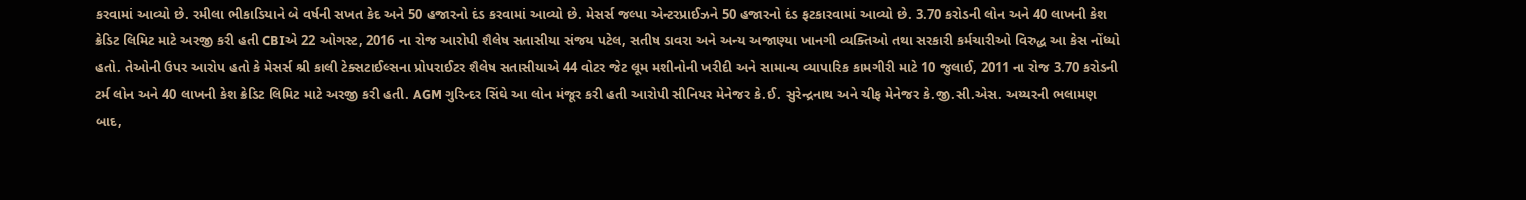કરવામાં આવ્યો છે. રમીલા ભીકાડિયાને બે વર્ષની સખત કેદ અને 50 હજારનો દંડ કરવામાં આવ્યો છે. મેસર્સ જલ્પા એન્ટરપ્રાઈઝને 50 હજારનો દંડ ફટકારવામાં આવ્યો છે. 3.70 કરોડની લોન અને 40 લાખની કેશ ક્રેડિટ લિમિટ માટે અરજી કરી હતી CBIએ 22 ઓગસ્ટ, 2016 ના રોજ આરોપી શૈલેષ સતાસીયા સંજય પટેલ, સતીષ ડાવરા અને અન્ય અજાણ્યા ખાનગી વ્યક્તિઓ તથા સરકારી કર્મચારીઓ વિરુદ્ધ આ કેસ નોંધ્યો હતો. તેઓની ઉપર આરોપ હતો કે મેસર્સ શ્રી કાલી ટેક્સટાઈલ્સના પ્રોપરાઈટર શૈલેષ સતાસીયાએ 44 વોટર જેટ લૂમ મશીનોની ખરીદી અને સામાન્ય વ્યાપારિક કામગીરી માટે 10 જુલાઈ, 2011 ના રોજ 3.70 કરોડની ટર્મ લોન અને 40 લાખની કેશ ક્રેડિટ લિમિટ માટે અરજી કરી હતી. AGM ગુરિન્દર સિંઘે આ લોન મંજૂર કરી હતી આરોપી સીનિયર મેનેજર કે.ઈ. સુરેન્દ્રનાથ અને ચીફ મેનેજર કે.જી.સી.એસ. અય્યરની ભલામણ બાદ,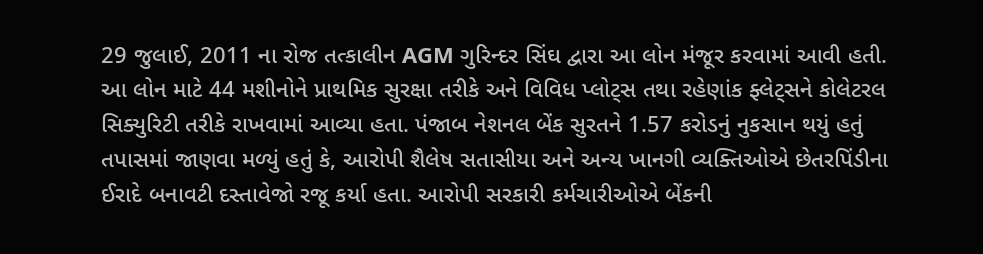29 જુલાઈ, 2011 ના રોજ તત્કાલીન AGM ગુરિન્દર સિંઘ દ્વારા આ લોન મંજૂર કરવામાં આવી હતી. આ લોન માટે 44 મશીનોને પ્રાથમિક સુરક્ષા તરીકે અને વિવિધ પ્લોટ્સ તથા રહેણાંક ફ્લેટ્સને કોલેટરલ સિક્યુરિટી તરીકે રાખવામાં આવ્યા હતા. પંજાબ નેશનલ બેંક સુરતને 1.57 કરોડનું નુકસાન થયું હતું તપાસમાં જાણવા મળ્યું હતું કે, આરોપી શૈલેષ સતાસીયા અને અન્ય ખાનગી વ્યક્તિઓએ છેતરપિંડીના ઈરાદે બનાવટી દસ્તાવેજો રજૂ કર્યા હતા. આરોપી સરકારી કર્મચારીઓએ બેંકની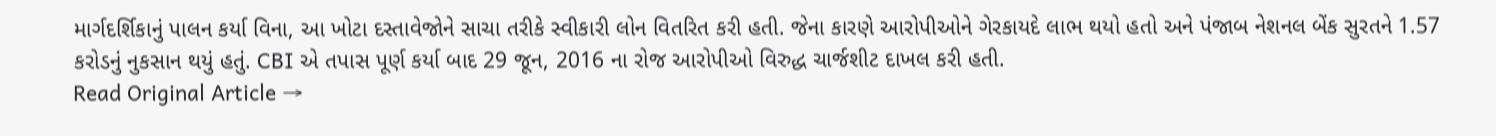માર્ગદર્શિકાનું પાલન કર્યા વિના, આ ખોટા દસ્તાવેજોને સાચા તરીકે સ્વીકારી લોન વિતરિત કરી હતી. જેના કારણે આરોપીઓને ગેરકાયદે લાભ થયો હતો અને પંજાબ નેશનલ બેંક સુરતને 1.57 કરોડનું નુકસાન થયું હતું. CBI એ તપાસ પૂર્ણ કર્યા બાદ 29 જૂન, 2016 ના રોજ આરોપીઓ વિરુદ્ધ ચાર્જશીટ દાખલ કરી હતી.
Read Original Article →